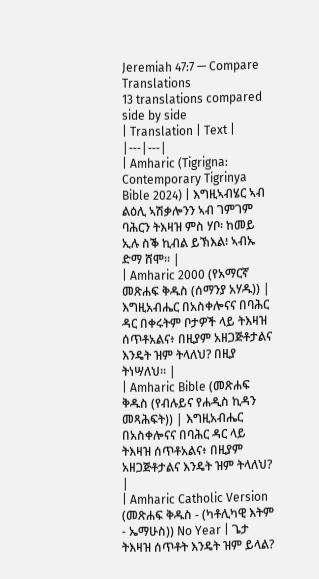Jeremiah 47:7 — Compare Translations
13 translations compared side by side
| Translation | Text |
|---|---|
| Amharic (Tigrigna: Contemporary Tigrinya Bible 2024) | እግዚኣብሄር ኣብ ልዕሊ ኣሽቃሎንን ኣብ ገምገም ባሕርን ትእዛዝ ምስ ሃቦ፡ ከመይ ኢሉ ስቕ ኪብል ይኽእል፧ ኣብኡ ድማ ሸሞ። |
| Amharic 2000 (የአማርኛ መጽሐፍ ቅዱስ (ሰማንያ አሃዱ)) | እግዚአብሔር በአስቀሎናና በባሕር ዳር በቀሩትም ቦታዎች ላይ ትእዛዝ ሰጥቶአልና፥ በዚያም አዘጋጅቶታልና እንዴት ዝም ትላለህ? በዚያ ትነሣለህ። |
| Amharic Bible (መጽሐፍ ቅዱስ (የብሉይና የሐዲስ ኪዳን መጻሕፍት)) | እግዚአብሔር በአስቀሎናና በባሕር ዳር ላይ ትእዛዝ ሰጥቶአልና፥ በዚያም አዘጋጅቶታልና እንዴት ዝም ትላለህ? |
| Amharic Catholic Version (መጽሐፍ ቅዱስ - (ካቶሊካዊ እትም - ኤማሁስ)) No Year | ጌታ ትእዛዝ ሰጥቶት እንዴት ዝም ይላል?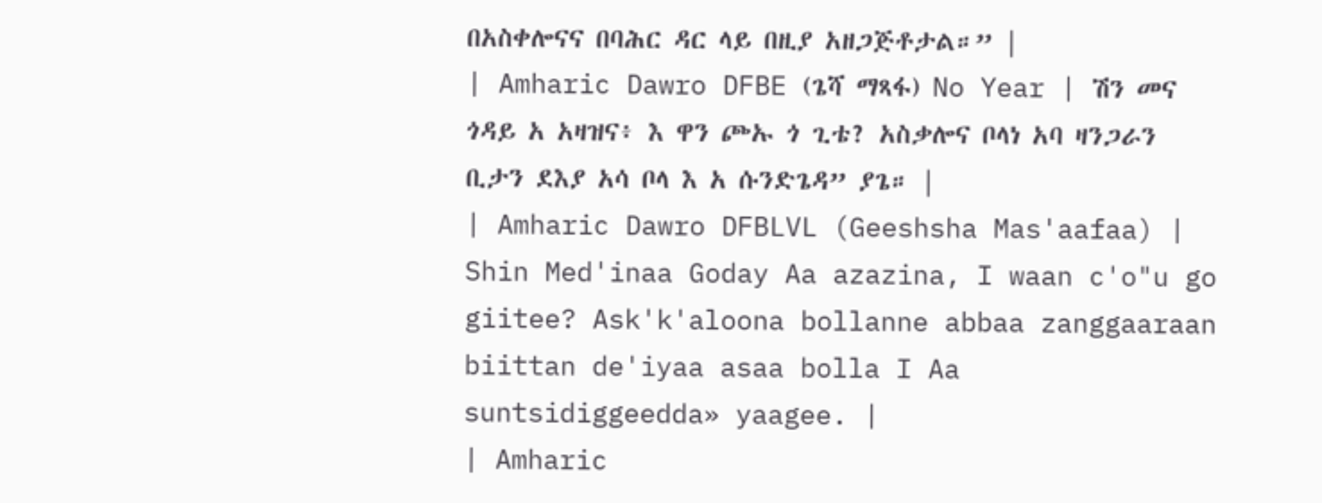በአስቀሎናና በባሕር ዳር ላይ በዚያ አዘጋጅቶታል።” |
| Amharic Dawro DFBE (ጌሻ ማጻፋ) No Year | ሽን መና ጎዳይ አ አዛዝና፥ እ ዋን ጮኡ ጎ ጊቴ? አስቃሎና ቦላነ አባ ዛንጋራን ቢታን ደእያ አሳ ቦላ እ አ ሱንድጌዳ” ያጌ። |
| Amharic Dawro DFBLVL (Geeshsha Mas'aafaa) | Shin Med'inaa Goday Aa azazina, I waan c'o"u go giitee? Ask'k'aloona bollanne abbaa zanggaaraan biittan de'iyaa asaa bolla I Aa suntsidiggeedda» yaagee. |
| Amharic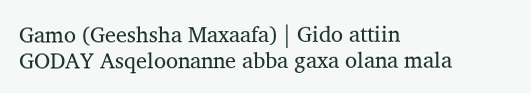Gamo (Geeshsha Maxaafa) | Gido attiin GODAY Asqeloonanne abba gaxa olana mala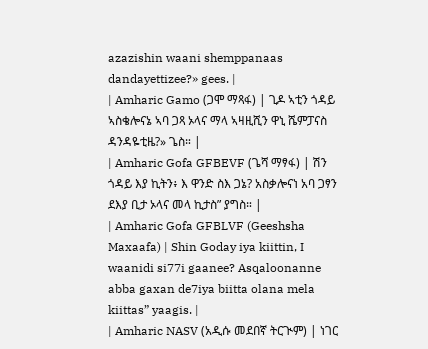azazishin waani shemppanaas dandayettizee?» gees. |
| Amharic Gamo (ጋሞ ማጻፋ) | ጊዶ ኣቲን ጎዳይ ኣስቄሎናኔ ኣባ ጋጻ ኦላና ማላ ኣዛዚሺን ዋኒ ሼምፓናስ ዳንዳዬቲዜ?» ጌስ። |
| Amharic Gofa GFBEVF (ጌሻ ማፃፋ) | ሽን ጎዳይ እያ ኪትን፥ እ ዋንድ ስእ ጋኔ? አስቃሎናነ አባ ጋፃን ደእያ ቢታ ኦላና መላ ኪታስ” ያግስ። |
| Amharic Gofa GFBLVF (Geeshsha Maxaafa) | Shin Goday iya kiittin, I waanidi si77i gaanee? Asqaloonanne abba gaxan de7iya biitta olana mela kiittas” yaagis. |
| Amharic NASV (አዲሱ መደበኛ ትርጒም) | ነገር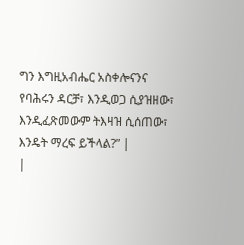ግን እግዚአብሔር አስቀሎናንና የባሕሩን ዳርቻ፣ እንዲወጋ ሲያዝዘው፣ እንዲፈጽመውም ትእዛዝ ሲሰጠው፣ እንዴት ማረፍ ይችላል?” |
|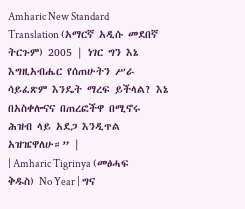Amharic New Standard Translation (አማርኛ አዲሱ መደበኛ ትርጉም) 2005 | ነገር ግን እኔ እግዚአብሔር የሰጠሁትን ሥራ ሳይፈጽም እንዴት ማረፍ ይችላል? እኔ በአስቀሎናና በጠረፎችዋ በሚኖሩ ሕዝብ ላይ አደጋ እንዲጥል አዝዤዋለሁ።” |
| Amharic Tigrinya (መፅሓፍ ቅዱስ) No Year | ግና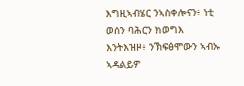እግዚኣብሄር ንኣስቀሎናን፥ ነቲ ወሰን ባሕርን ክወግእ እንትእዝዞ፥ ንኽፍፅሞውን ኣብኡ ኣዳልይዎ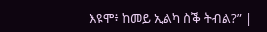እዩሞ፥ ከመይ ኢልካ ስቕ ትብል?” |